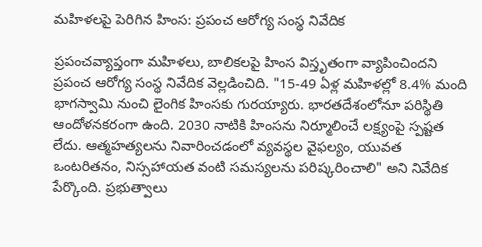మహిళలపై పెరిగిన హింస: ప్రపంచ ఆరోగ్య సంస్థ నివేదిక

ప్రపంచవ్యాప్తంగా మహిళలు, బాలికలపై హింస విస్తృతంగా వ్యాపించిందని ప్రపంచ ఆరోగ్య సంస్థ నివేదిక వెల్లడించిది. "15-49 ఏళ్ల మహిళల్లో 8.4% మంది భాగస్వామి నుంచి లైంగిక హింసకు గురయ్యారు. భారతదేశంలోనూ పరిస్థితి ఆందోళనకరంగా ఉంది. 2030 నాటికి హింసను నిర్మూలించే లక్ష్యంపై స్పష్టత లేదు. ఆత్మహత్యలను నివారించడంలో వ్యవస్థల వైఫల్యం, యువత ఒంటరితనం, నిస్సహాయత వంటి సమస్యలను పరిష్కరించాలి" అని నివేదిక పేర్కొంది. ప్రభుత్వాలు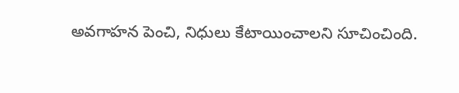అవగాహన పెంచి, నిధులు కేటాయించాలని సూచించింది.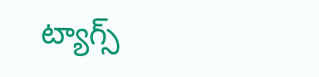ట్యాగ్స్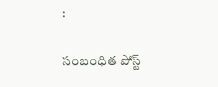:

సంబంధిత పోస్ట్